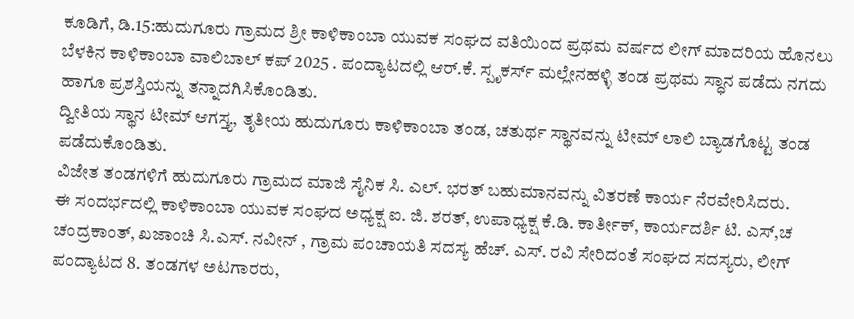ಕೂಡಿಗೆ, ಡಿ.15:ಹುದುಗೂರು ಗ್ರಾಮದ ಶ್ರೀ ಕಾಳಿಕಾಂಬಾ ಯುವಕ ಸಂಘದ ವತಿಯಿಂದ ಪ್ರಥಮ ವರ್ಷದ ಲೀಗ್ ಮಾದರಿಯ ಹೊನಲು ಬೆಳಕಿನ ಕಾಳಿಕಾಂಬಾ ವಾಲಿಬಾಲ್ ಕಪ್ 2025 . ಪಂದ್ಯಾಟದಲ್ಲಿ ಆರ್.ಕೆ. ಸ್ಪೃಕರ್ಸ್ ಮಲ್ಲೇನಹಳ್ಳಿ ತಂಡ ಪ್ರಥಮ ಸ್ಧಾನ ಪಡೆದು ನಗದು ಹಾಗೂ ಪ್ರಶಸ್ತಿಯನ್ನು ತನ್ನಾದಗಿಸಿಕೊಂಡಿತು.
ದ್ವೀತಿಯ ಸ್ಥಾನ ಟೀಮ್ ಆಗಸ್ತ್ಯ, ತೃತೀಯ ಹುದುಗೂರು ಕಾಳಿಕಾಂಬಾ ತಂಡ, ಚತುರ್ಥ ಸ್ಥಾನವನ್ನು ಟೀಮ್ ಲಾಲಿ ಬ್ಯಾಡಗೊಟ್ಟ ತಂಡ ಪಡೆದುಕೊಂಡಿತು.
ವಿಜೇತ ತಂಡಗಳಿಗೆ ಹುದುಗೂರು ಗ್ರಾಮದ ಮಾಜಿ ಸೈನಿಕ ಸಿ. ಎಲ್. ಭರತ್ ಬಹುಮಾನವನ್ನು ವಿತರಣೆ ಕಾರ್ಯ ನೆರವೇರಿಸಿದರು.
ಈ ಸಂದರ್ಭದಲ್ಲಿ ಕಾಳಿಕಾಂಬಾ ಯುವಕ ಸಂಘದ ಅಧ್ಯಕ್ಷ ಐ. ಜಿ. ಶರತ್, ಉಪಾಧ್ಯಕ್ಷ ಕೆ.ಡಿ. ಕಾರ್ತೀಕ್, ಕಾರ್ಯದರ್ಶಿ ಟಿ. ಎಸ್,ಚ ಚಂದ್ರಕಾಂತ್, ಖಜಾಂಚಿ ಸಿ.ಎಸ್. ನವೀನ್ , ಗ್ರಾಮ ಪಂಚಾಯತಿ ಸದಸ್ಯ ಹೆಚ್. ಎಸ್. ರವಿ ಸೇರಿದಂತೆ ಸಂಘದ ಸದಸ್ಯರು, ಲೀಗ್ ಪಂದ್ಯಾಟದ 8. ತಂಡಗಳ ಅಟಗಾರರು,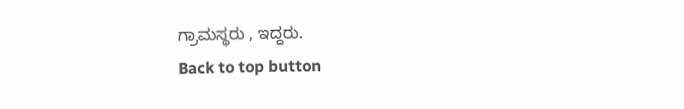ಗ್ರಾಮಸ್ಥರು , ಇದ್ದರು.
Back to top button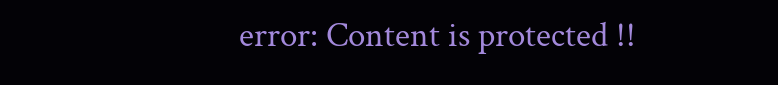error: Content is protected !!